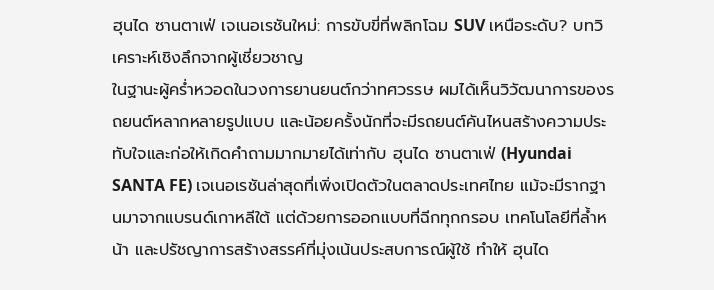ฮุนได ซานตาเฟ่ เจเนอเรชันใหม่: การขับขี่ที่พลิกโฉม SUV เหนือระดับ? บทวิเคราะห์เชิงลึกจากผู้เชี่ยวชาญ
ในฐานะผู้คร่ำหวอดในวงการยานยนต์กว่าทศวรรษ ผมได้เห็นวิวัฒนาการของรถยนต์หลากหลายรูปแบบ และน้อยครั้งนักที่จะมีรถยนต์คันไหนสร้างความประทับใจและก่อให้เกิดคำถามมากมายได้เท่ากับ ฮุนได ซานตาเฟ่ (Hyundai SANTA FE) เจเนอเรชันล่าสุดที่เพิ่งเปิดตัวในตลาดประเทศไทย แม้จะมีรากฐานมาจากแบรนด์เกาหลีใต้ แต่ด้วยการออกแบบที่ฉีกทุกกรอบ เทคโนโลยีที่ล้ำหน้า และปรัชญาการสร้างสรรค์ที่มุ่งเน้นประสบการณ์ผู้ใช้ ทำให้ ฮุนได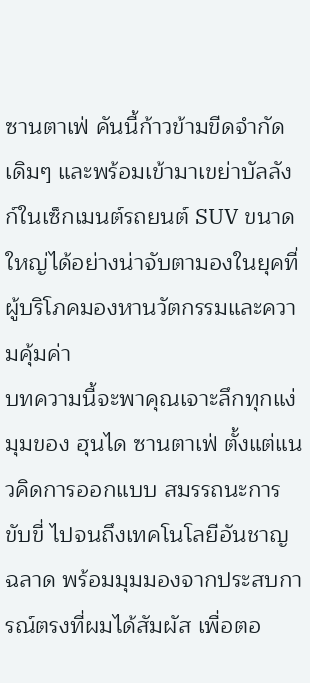ซานตาเฟ่ คันนี้ก้าวข้ามขีดจำกัดเดิมๆ และพร้อมเข้ามาเขย่าบัลลังก์ในเซ็กเมนต์รถยนต์ SUV ขนาดใหญ่ได้อย่างน่าจับตามองในยุคที่ผู้บริโภคมองหานวัตกรรมและความคุ้มค่า
บทความนี้จะพาคุณเจาะลึกทุกแง่มุมของ ฮุนได ซานตาเฟ่ ตั้งแต่แนวคิดการออกแบบ สมรรถนะการขับขี่ ไปจนถึงเทคโนโลยีอันชาญฉลาด พร้อมมุมมองจากประสบการณ์ตรงที่ผมได้สัมผัส เพื่อตอ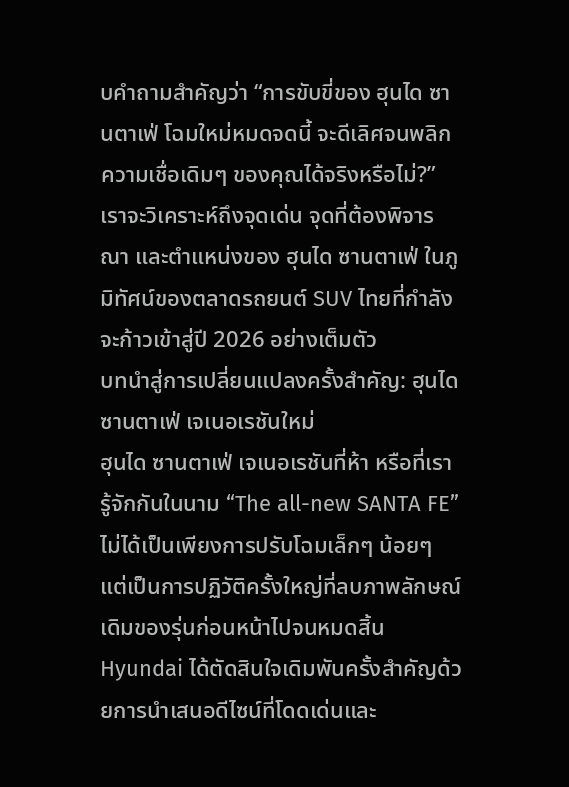บคำถามสำคัญว่า “การขับขี่ของ ฮุนได ซานตาเฟ่ โฉมใหม่หมดจดนี้ จะดีเลิศจนพลิกความเชื่อเดิมๆ ของคุณได้จริงหรือไม่?” เราจะวิเคราะห์ถึงจุดเด่น จุดที่ต้องพิจารณา และตำแหน่งของ ฮุนได ซานตาเฟ่ ในภูมิทัศน์ของตลาดรถยนต์ SUV ไทยที่กำลังจะก้าวเข้าสู่ปี 2026 อย่างเต็มตัว
บทนำสู่การเปลี่ยนแปลงครั้งสำคัญ: ฮุนได ซานตาเฟ่ เจเนอเรชันใหม่
ฮุนได ซานตาเฟ่ เจเนอเรชันที่ห้า หรือที่เรารู้จักกันในนาม “The all-new SANTA FE” ไม่ได้เป็นเพียงการปรับโฉมเล็กๆ น้อยๆ แต่เป็นการปฏิวัติครั้งใหญ่ที่ลบภาพลักษณ์เดิมของรุ่นก่อนหน้าไปจนหมดสิ้น Hyundai ได้ตัดสินใจเดิมพันครั้งสำคัญด้วยการนำเสนอดีไซน์ที่โดดเด่นและ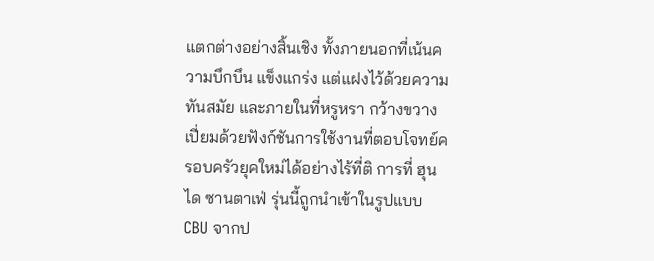แตกต่างอย่างสิ้นเชิง ทั้งภายนอกที่เน้นความบึกบึน แข็งแกร่ง แต่แฝงไว้ด้วยความทันสมัย และภายในที่หรูหรา กว้างขวาง เปี่ยมด้วยฟังก์ชันการใช้งานที่ตอบโจทย์ครอบครัวยุคใหม่ได้อย่างไร้ที่ติ การที่ ฮุนได ซานตาเฟ่ รุ่นนี้ถูกนำเข้าในรูปแบบ CBU จากป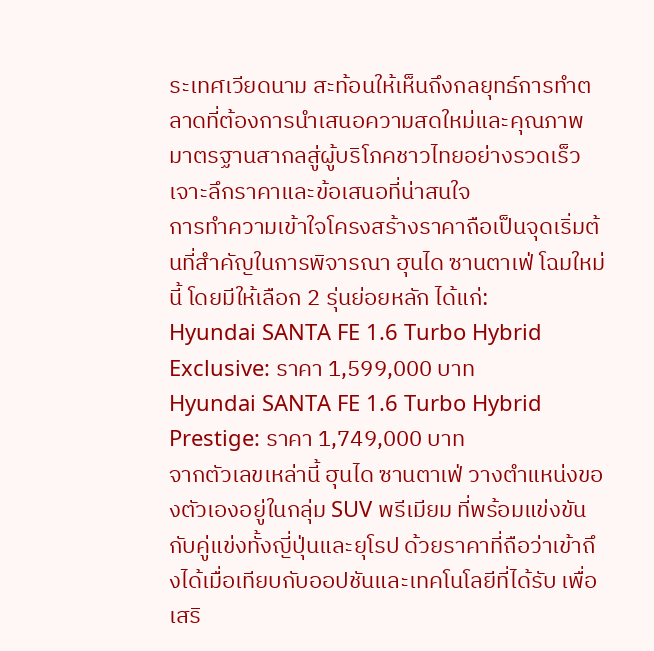ระเทศเวียดนาม สะท้อนให้เห็นถึงกลยุทธ์การทำตลาดที่ต้องการนำเสนอความสดใหม่และคุณภาพมาตรฐานสากลสู่ผู้บริโภคชาวไทยอย่างรวดเร็ว
เจาะลึกราคาและข้อเสนอที่น่าสนใจ
การทำความเข้าใจโครงสร้างราคาถือเป็นจุดเริ่มต้นที่สำคัญในการพิจารณา ฮุนได ซานตาเฟ่ โฉมใหม่นี้ โดยมีให้เลือก 2 รุ่นย่อยหลัก ได้แก่:
Hyundai SANTA FE 1.6 Turbo Hybrid Exclusive: ราคา 1,599,000 บาท
Hyundai SANTA FE 1.6 Turbo Hybrid Prestige: ราคา 1,749,000 บาท
จากตัวเลขเหล่านี้ ฮุนได ซานตาเฟ่ วางตำแหน่งของตัวเองอยู่ในกลุ่ม SUV พรีเมียม ที่พร้อมแข่งขันกับคู่แข่งทั้งญี่ปุ่นและยุโรป ด้วยราคาที่ถือว่าเข้าถึงได้เมื่อเทียบกับออปชันและเทคโนโลยีที่ได้รับ เพื่อเสริ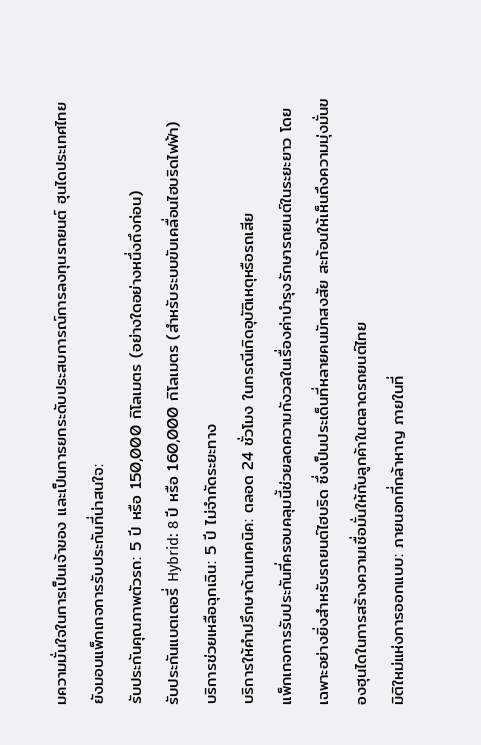มความมั่นใจในการเป็นเจ้าของ และเป็นการยกระดับประสบการณ์การลงทุนรถยนต์ ฮุนไดประเทศไทยยังมอบแพ็กเกจการรับประกันที่น่าสนใจ:
รับประกันคุณภาพตัวรถ: 5 ปี หรือ 150,000 กิโลเมตร (อย่างใดอย่างหนึ่งถึงก่อน)
รับประกันแบตเตอรี่ Hybrid: 8 ปี หรือ 160,000 กิโลเมตร (สำหรับระบบขับเคลื่อนไฮบริดไฟฟ้า)
บริการช่วยเหลือฉุกเฉิน: 5 ปี ไม่จำกัดระยะทาง
บริการให้คำปรึกษาด้านเทคนิค: ตลอด 24 ชั่วโมง ในกรณีเกิดอุบัติเหตุหรือรถเสีย
แพ็กเกจการรับประกันที่ครอบคลุมนี้ช่วยลดความกังวลในเรื่องค่าบำรุงรักษารถยนต์ในระยะยาว โดยเฉพาะอย่างยิ่งสำหรับรถยนต์ไฮบริด ซึ่งเป็นประเด็นที่หลายคนมักสงสัย สะท้อนให้เห็นถึงความมุ่งมั่นของฮุนไดในการสร้างความเชื่อมั่นให้กับลูกค้าในตลาดรถยนต์ไทย
มิติใหม่แห่งการออกแบบ: ภายนอกที่กล้าหาญ ภายในที่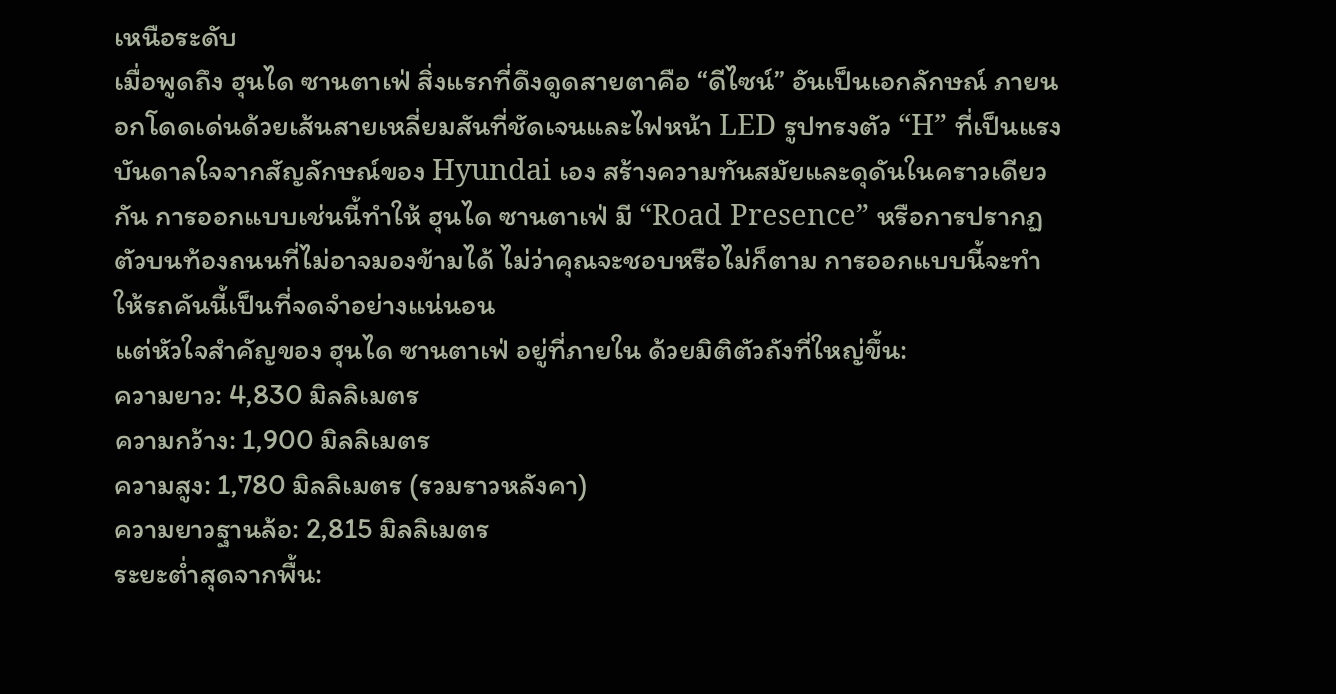เหนือระดับ
เมื่อพูดถึง ฮุนได ซานตาเฟ่ สิ่งแรกที่ดึงดูดสายตาคือ “ดีไซน์” อันเป็นเอกลักษณ์ ภายนอกโดดเด่นด้วยเส้นสายเหลี่ยมสันที่ชัดเจนและไฟหน้า LED รูปทรงตัว “H” ที่เป็นแรงบันดาลใจจากสัญลักษณ์ของ Hyundai เอง สร้างความทันสมัยและดุดันในคราวเดียวกัน การออกแบบเช่นนี้ทำให้ ฮุนได ซานตาเฟ่ มี “Road Presence” หรือการปรากฏตัวบนท้องถนนที่ไม่อาจมองข้ามได้ ไม่ว่าคุณจะชอบหรือไม่ก็ตาม การออกแบบนี้จะทำให้รถคันนี้เป็นที่จดจำอย่างแน่นอน
แต่หัวใจสำคัญของ ฮุนได ซานตาเฟ่ อยู่ที่ภายใน ด้วยมิติตัวถังที่ใหญ่ขึ้น:
ความยาว: 4,830 มิลลิเมตร
ความกว้าง: 1,900 มิลลิเมตร
ความสูง: 1,780 มิลลิเมตร (รวมราวหลังคา)
ความยาวฐานล้อ: 2,815 มิลลิเมตร
ระยะต่ำสุดจากพื้น: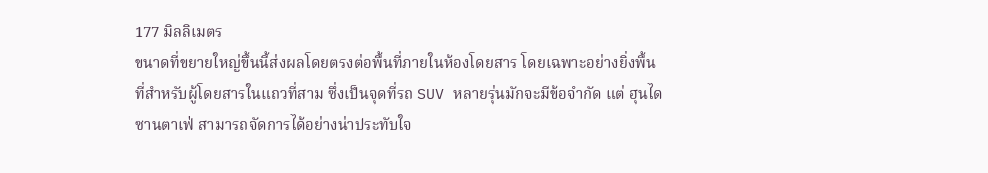177 มิลลิเมตร
ขนาดที่ขยายใหญ่ขึ้นนี้ส่งผลโดยตรงต่อพื้นที่ภายในห้องโดยสาร โดยเฉพาะอย่างยิ่งพื้นที่สำหรับผู้โดยสารในแถวที่สาม ซึ่งเป็นจุดที่รถ SUV หลายรุ่นมักจะมีข้อจำกัด แต่ ฮุนได ซานตาเฟ่ สามารถจัดการได้อย่างน่าประทับใจ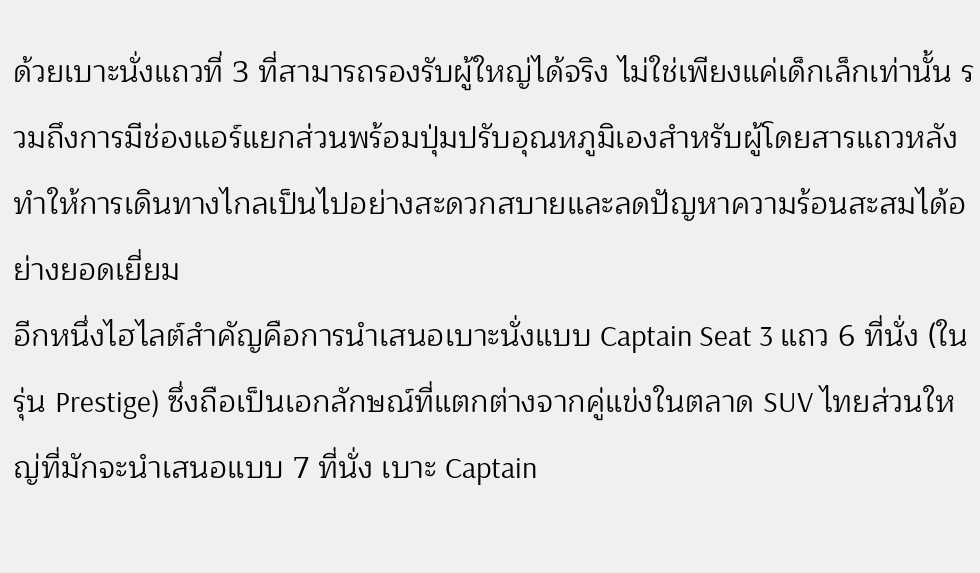ด้วยเบาะนั่งแถวที่ 3 ที่สามารถรองรับผู้ใหญ่ได้จริง ไม่ใช่เพียงแค่เด็กเล็กเท่านั้น รวมถึงการมีช่องแอร์แยกส่วนพร้อมปุ่มปรับอุณหภูมิเองสำหรับผู้โดยสารแถวหลัง ทำให้การเดินทางไกลเป็นไปอย่างสะดวกสบายและลดปัญหาความร้อนสะสมได้อย่างยอดเยี่ยม
อีกหนึ่งไฮไลต์สำคัญคือการนำเสนอเบาะนั่งแบบ Captain Seat 3 แถว 6 ที่นั่ง (ในรุ่น Prestige) ซึ่งถือเป็นเอกลักษณ์ที่แตกต่างจากคู่แข่งในตลาด SUV ไทยส่วนใหญ่ที่มักจะนำเสนอแบบ 7 ที่นั่ง เบาะ Captain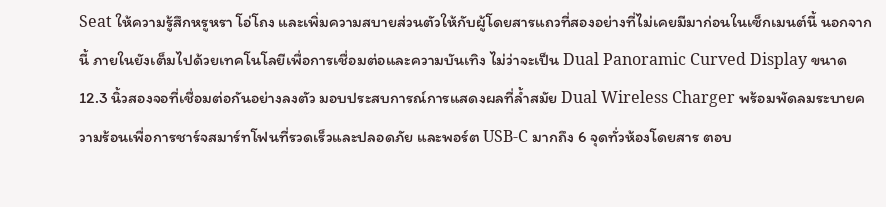Seat ให้ความรู้สึกหรูหรา โอ่โถง และเพิ่มความสบายส่วนตัวให้กับผู้โดยสารแถวที่สองอย่างที่ไม่เคยมีมาก่อนในเซ็กเมนต์นี้ นอกจากนี้ ภายในยังเต็มไปด้วยเทคโนโลยีเพื่อการเชื่อมต่อและความบันเทิง ไม่ว่าจะเป็น Dual Panoramic Curved Display ขนาด 12.3 นิ้วสองจอที่เชื่อมต่อกันอย่างลงตัว มอบประสบการณ์การแสดงผลที่ล้ำสมัย Dual Wireless Charger พร้อมพัดลมระบายความร้อนเพื่อการชาร์จสมาร์ทโฟนที่รวดเร็วและปลอดภัย และพอร์ต USB-C มากถึง 6 จุดทั่วห้องโดยสาร ตอบ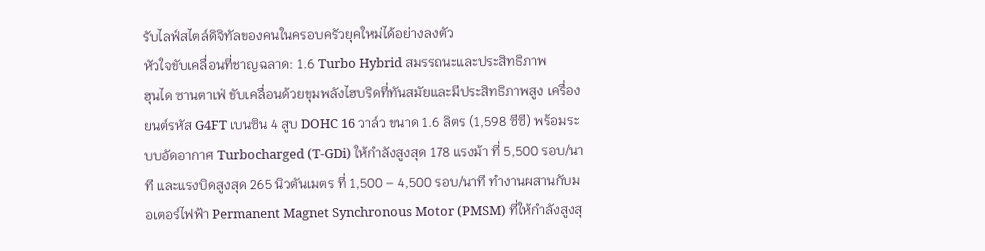รับไลฟ์สไตล์ดิจิทัลของคนในครอบครัวยุคใหม่ได้อย่างลงตัว
หัวใจขับเคลื่อนที่ชาญฉลาด: 1.6 Turbo Hybrid สมรรถนะและประสิทธิภาพ
ฮุนได ซานตาเฟ่ ขับเคลื่อนด้วยขุมพลังไฮบริดที่ทันสมัยและมีประสิทธิภาพสูง เครื่องยนต์รหัส G4FT เบนซิน 4 สูบ DOHC 16 วาล์ว ขนาด 1.6 ลิตร (1,598 ซีซี) พร้อมระบบอัดอากาศ Turbocharged (T-GDi) ให้กำลังสูงสุด 178 แรงม้า ที่ 5,500 รอบ/นาที และแรงบิดสูงสุด 265 นิวตันเมตร ที่ 1,500 – 4,500 รอบ/นาที ทำงานผสานกับมอเตอร์ไฟฟ้า Permanent Magnet Synchronous Motor (PMSM) ที่ให้กำลังสูงสุ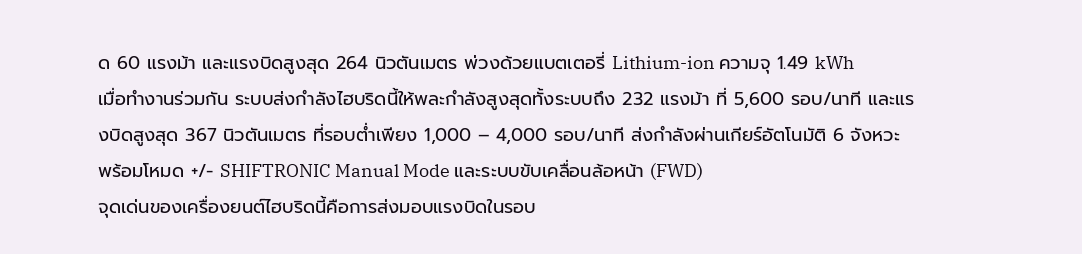ด 60 แรงม้า และแรงบิดสูงสุด 264 นิวตันเมตร พ่วงด้วยแบตเตอรี่ Lithium-ion ความจุ 1.49 kWh
เมื่อทำงานร่วมกัน ระบบส่งกำลังไฮบริดนี้ให้พละกำลังสูงสุดทั้งระบบถึง 232 แรงม้า ที่ 5,600 รอบ/นาที และแรงบิดสูงสุด 367 นิวตันเมตร ที่รอบต่ำเพียง 1,000 – 4,000 รอบ/นาที ส่งกำลังผ่านเกียร์อัตโนมัติ 6 จังหวะ พร้อมโหมด +/- SHIFTRONIC Manual Mode และระบบขับเคลื่อนล้อหน้า (FWD)
จุดเด่นของเครื่องยนต์ไฮบริดนี้คือการส่งมอบแรงบิดในรอบ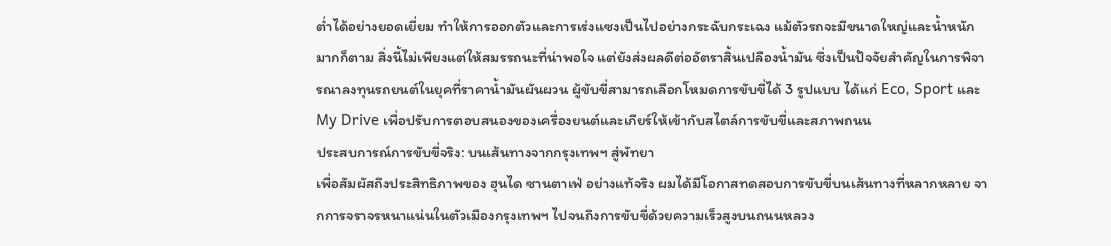ต่ำได้อย่างยอดเยี่ยม ทำให้การออกตัวและการเร่งแซงเป็นไปอย่างกระฉับกระเฉง แม้ตัวรถจะมีขนาดใหญ่และน้ำหนักมากก็ตาม สิ่งนี้ไม่เพียงแต่ให้สมรรถนะที่น่าพอใจ แต่ยังส่งผลดีต่ออัตราสิ้นเปลืองน้ำมัน ซึ่งเป็นปัจจัยสำคัญในการพิจารณาลงทุนรถยนต์ในยุคที่ราคาน้ำมันผันผวน ผู้ขับขี่สามารถเลือกโหมดการขับขี่ได้ 3 รูปแบบ ได้แก่ Eco, Sport และ My Drive เพื่อปรับการตอบสนองของเครื่องยนต์และเกียร์ให้เข้ากับสไตล์การขับขี่และสภาพถนน
ประสบการณ์การขับขี่จริง: บนเส้นทางจากกรุงเทพฯ สู่พัทยา
เพื่อสัมผัสถึงประสิทธิภาพของ ฮุนได ซานตาเฟ่ อย่างแท้จริง ผมได้มีโอกาสทดสอบการขับขี่บนเส้นทางที่หลากหลาย จากการจราจรหนาแน่นในตัวเมืองกรุงเทพฯ ไปจนถึงการขับขี่ด้วยความเร็วสูงบนถนนหลวง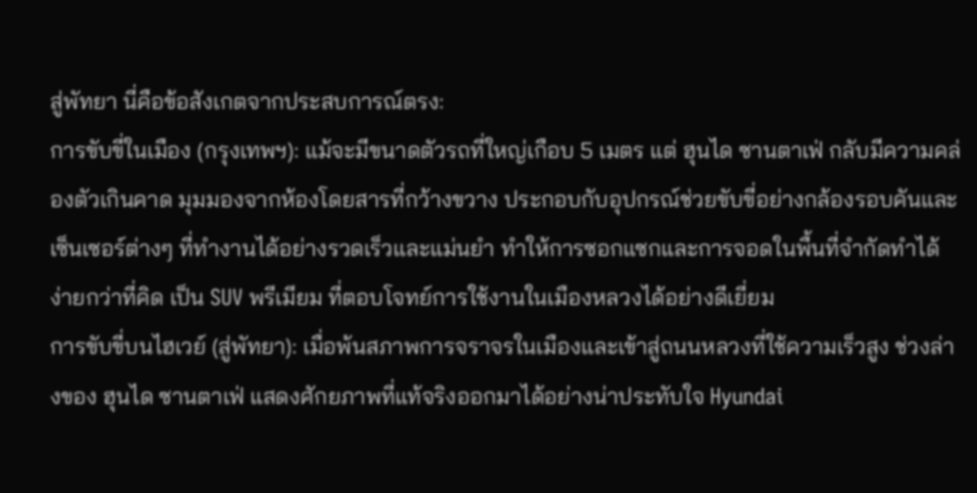สู่พัทยา นี่คือข้อสังเกตจากประสบการณ์ตรง:
การขับขี่ในเมือง (กรุงเทพฯ): แม้จะมีขนาดตัวรถที่ใหญ่เกือบ 5 เมตร แต่ ฮุนได ซานตาเฟ่ กลับมีความคล่องตัวเกินคาด มุมมองจากห้องโดยสารที่กว้างขวาง ประกอบกับอุปกรณ์ช่วยขับขี่อย่างกล้องรอบคันและเซ็นเซอร์ต่างๆ ที่ทำงานได้อย่างรวดเร็วและแม่นยำ ทำให้การซอกแซกและการจอดในพื้นที่จำกัดทำได้ง่ายกว่าที่คิด เป็น SUV พรีเมียม ที่ตอบโจทย์การใช้งานในเมืองหลวงได้อย่างดีเยี่ยม
การขับขี่บนไฮเวย์ (สู่พัทยา): เมื่อพ้นสภาพการจราจรในเมืองและเข้าสู่ถนนหลวงที่ใช้ความเร็วสูง ช่วงล่างของ ฮุนได ซานตาเฟ่ แสดงศักยภาพที่แท้จริงออกมาได้อย่างน่าประทับใจ Hyundai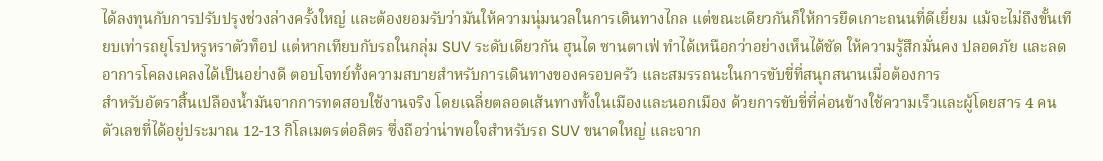ได้ลงทุนกับการปรับปรุงช่วงล่างครั้งใหญ่ และต้องยอมรับว่ามันให้ความนุ่มนวลในการเดินทางไกล แต่ขณะเดียวกันก็ให้การยึดเกาะถนนที่ดีเยี่ยม แม้จะไม่ถึงขั้นเทียบเท่ารถยุโรปหรูหราตัวท็อป แต่หากเทียบกับรถในกลุ่ม SUV ระดับเดียวกัน ฮุนได ซานตาเฟ่ ทำได้เหนือกว่าอย่างเห็นได้ชัด ให้ความรู้สึกมั่นคง ปลอดภัย และลดอาการโคลงเคลงได้เป็นอย่างดี ตอบโจทย์ทั้งความสบายสำหรับการเดินทางของครอบครัว และสมรรถนะในการขับขี่ที่สนุกสนานเมื่อต้องการ
สำหรับอัตราสิ้นเปลืองน้ำมันจากการทดสอบใช้งานจริง โดยเฉลี่ยตลอดเส้นทางทั้งในเมืองและนอกเมือง ด้วยการขับขี่ที่ค่อนข้างใช้ความเร็วและผู้โดยสาร 4 คน ตัวเลขที่ได้อยู่ประมาณ 12-13 กิโลเมตรต่อลิตร ซึ่งถือว่าน่าพอใจสำหรับรถ SUV ขนาดใหญ่ และจาก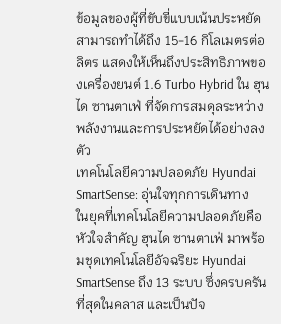ข้อมูลของผู้ที่ขับขี่แบบเน้นประหยัด สามารถทำได้ถึง 15-16 กิโลเมตรต่อลิตร แสดงให้เห็นถึงประสิทธิภาพของเครื่องยนต์ 1.6 Turbo Hybrid ใน ฮุนได ซานตาเฟ่ ที่จัดการสมดุลระหว่างพลังงานและการประหยัดได้อย่างลงตัว
เทคโนโลยีความปลอดภัย Hyundai SmartSense: อุ่นใจทุกการเดินทาง
ในยุคที่เทคโนโลยีความปลอดภัยคือหัวใจสำคัญ ฮุนได ซานตาเฟ่ มาพร้อมชุดเทคโนโลยีอัจฉริยะ Hyundai SmartSense ถึง 13 ระบบ ซึ่งครบครันที่สุดในคลาส และเป็นปัจ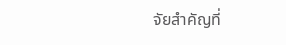จัยสำคัญที่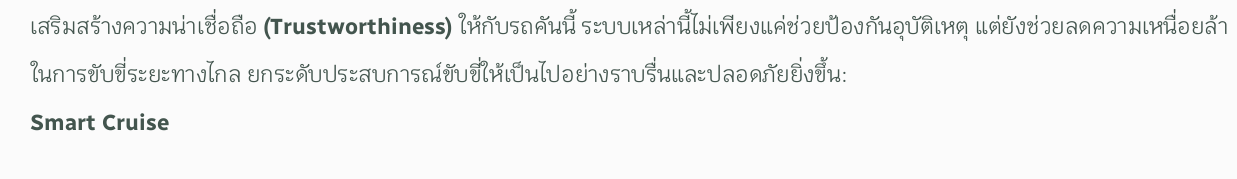เสริมสร้างความน่าเชื่อถือ (Trustworthiness) ให้กับรถคันนี้ ระบบเหล่านี้ไม่เพียงแค่ช่วยป้องกันอุบัติเหตุ แต่ยังช่วยลดความเหนื่อยล้าในการขับขี่ระยะทางไกล ยกระดับประสบการณ์ขับขี่ให้เป็นไปอย่างราบรื่นและปลอดภัยยิ่งขึ้น:
Smart Cruise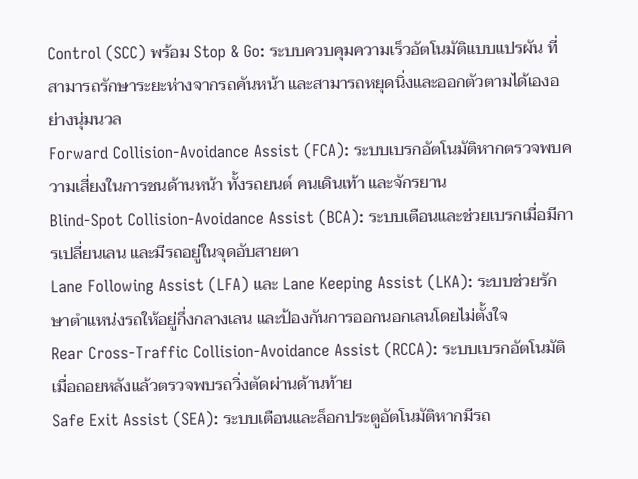Control (SCC) พร้อม Stop & Go: ระบบควบคุมความเร็วอัตโนมัติแบบแปรผัน ที่สามารถรักษาระยะห่างจากรถคันหน้า และสามารถหยุดนิ่งและออกตัวตามได้เองอย่างนุ่มนวล
Forward Collision-Avoidance Assist (FCA): ระบบเบรกอัตโนมัติหากตรวจพบความเสี่ยงในการชนด้านหน้า ทั้งรถยนต์ คนเดินเท้า และจักรยาน
Blind-Spot Collision-Avoidance Assist (BCA): ระบบเตือนและช่วยเบรกเมื่อมีการเปลี่ยนเลน และมีรถอยู่ในจุดอับสายตา
Lane Following Assist (LFA) และ Lane Keeping Assist (LKA): ระบบช่วยรักษาตำแหน่งรถให้อยู่กึ่งกลางเลน และป้องกันการออกนอกเลนโดยไม่ตั้งใจ
Rear Cross-Traffic Collision-Avoidance Assist (RCCA): ระบบเบรกอัตโนมัติเมื่อถอยหลังแล้วตรวจพบรถวิ่งตัดผ่านด้านท้าย
Safe Exit Assist (SEA): ระบบเตือนและล็อกประตูอัตโนมัติหากมีรถ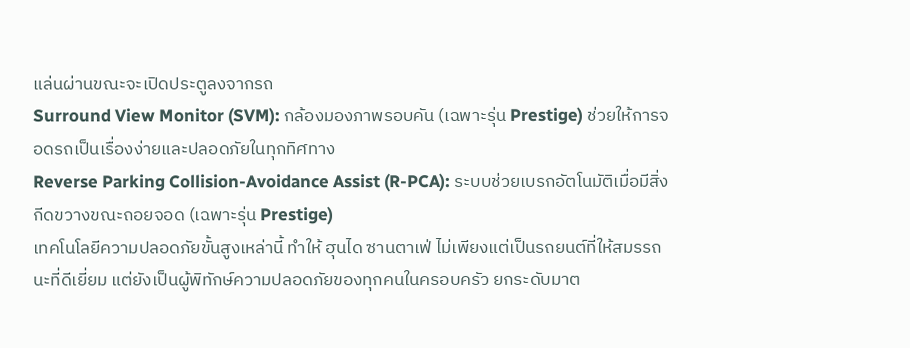แล่นผ่านขณะจะเปิดประตูลงจากรถ
Surround View Monitor (SVM): กล้องมองภาพรอบคัน (เฉพาะรุ่น Prestige) ช่วยให้การจอดรถเป็นเรื่องง่ายและปลอดภัยในทุกทิศทาง
Reverse Parking Collision-Avoidance Assist (R-PCA): ระบบช่วยเบรกอัตโนมัติเมื่อมีสิ่งกีดขวางขณะถอยจอด (เฉพาะรุ่น Prestige)
เทคโนโลยีความปลอดภัยขั้นสูงเหล่านี้ ทำให้ ฮุนได ซานตาเฟ่ ไม่เพียงแต่เป็นรถยนต์ที่ให้สมรรถนะที่ดีเยี่ยม แต่ยังเป็นผู้พิทักษ์ความปลอดภัยของทุกคนในครอบครัว ยกระดับมาต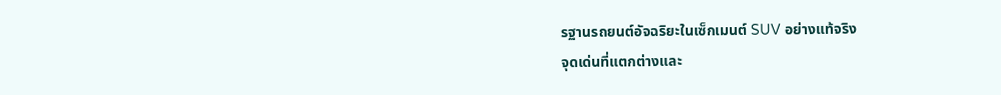รฐานรถยนต์อัจฉริยะในเซ็กเมนต์ SUV อย่างแท้จริง
จุดเด่นที่แตกต่างและ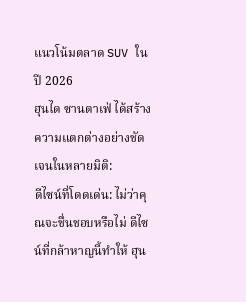แนวโน้มตลาด SUV ในปี 2026
ฮุนได ซานตาเฟ่ ได้สร้างความแตกต่างอย่างชัดเจนในหลายมิติ:
ดีไซน์ที่โดดเด่น: ไม่ว่าคุณจะชื่นชอบหรือไม่ ดีไซน์ที่กล้าหาญนี้ทำให้ ฮุน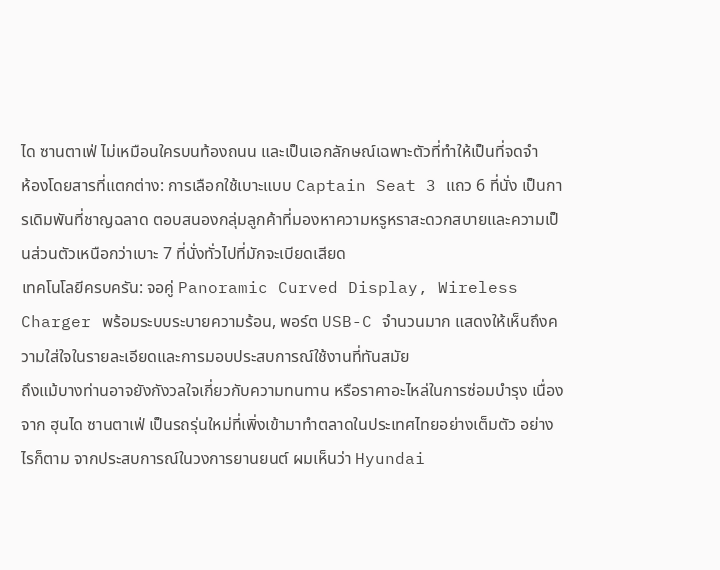ได ซานตาเฟ่ ไม่เหมือนใครบนท้องถนน และเป็นเอกลักษณ์เฉพาะตัวที่ทำให้เป็นที่จดจำ
ห้องโดยสารที่แตกต่าง: การเลือกใช้เบาะแบบ Captain Seat 3 แถว 6 ที่นั่ง เป็นการเดิมพันที่ชาญฉลาด ตอบสนองกลุ่มลูกค้าที่มองหาความหรูหราสะดวกสบายและความเป็นส่วนตัวเหนือกว่าเบาะ 7 ที่นั่งทั่วไปที่มักจะเบียดเสียด
เทคโนโลยีครบครัน: จอคู่ Panoramic Curved Display, Wireless Charger พร้อมระบบระบายความร้อน, พอร์ต USB-C จำนวนมาก แสดงให้เห็นถึงความใส่ใจในรายละเอียดและการมอบประสบการณ์ใช้งานที่ทันสมัย
ถึงแม้บางท่านอาจยังกังวลใจเกี่ยวกับความทนทาน หรือราคาอะไหล่ในการซ่อมบำรุง เนื่องจาก ฮุนได ซานตาเฟ่ เป็นรถรุ่นใหม่ที่เพิ่งเข้ามาทำตลาดในประเทศไทยอย่างเต็มตัว อย่างไรก็ตาม จากประสบการณ์ในวงการยานยนต์ ผมเห็นว่า Hyundai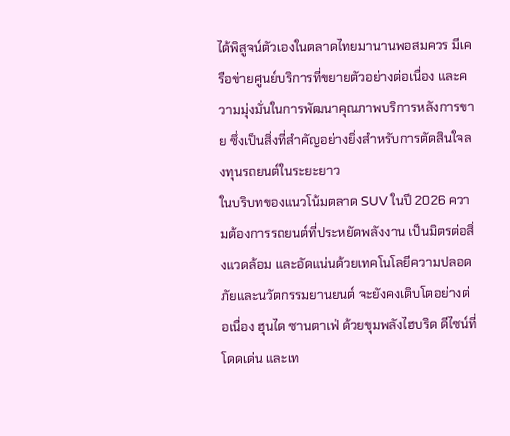ได้พิสูจน์ตัวเองในตลาดไทยมานานพอสมควร มีเครือข่ายศูนย์บริการที่ขยายตัวอย่างต่อเนื่อง และความมุ่งมั่นในการพัฒนาคุณภาพบริการหลังการขาย ซึ่งเป็นสิ่งที่สำคัญอย่างยิ่งสำหรับการตัดสินใจลงทุนรถยนต์ในระยะยาว
ในบริบทของแนวโน้มตลาด SUV ในปี 2026 ความต้องการรถยนต์ที่ประหยัดพลังงาน เป็นมิตรต่อสิ่งแวดล้อม และอัดแน่นด้วยเทคโนโลยีความปลอดภัยและนวัตกรรมยานยนต์ จะยังคงเติบโตอย่างต่อเนื่อง ฮุนได ซานตาเฟ่ ด้วยขุมพลังไฮบริด ดีไซน์ที่โดดเด่น และเท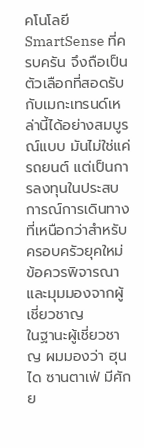คโนโลยี SmartSense ที่ครบครัน จึงถือเป็นตัวเลือกที่สอดรับกับเมกะเทรนด์เหล่านี้ได้อย่างสมบูรณ์แบบ มันไม่ใช่แค่รถยนต์ แต่เป็นการลงทุนในประสบการณ์การเดินทางที่เหนือกว่าสำหรับครอบครัวยุคใหม่
ข้อควรพิจารณาและมุมมองจากผู้เชี่ยวชาญ
ในฐานะผู้เชี่ยวชาญ ผมมองว่า ฮุนได ซานตาเฟ่ มีศักย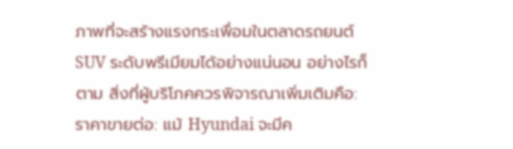ภาพที่จะสร้างแรงกระเพื่อมในตลาดรถยนต์ SUV ระดับพรีเมียมได้อย่างแน่นอน อย่างไรก็ตาม สิ่งที่ผู้บริโภคควรพิจารณาเพิ่มเติมคือ:
ราคาขายต่อ: แม้ Hyundai จะมีค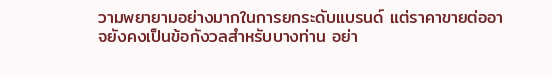วามพยายามอย่างมากในการยกระดับแบรนด์ แต่ราคาขายต่ออาจยังคงเป็นข้อกังวลสำหรับบางท่าน อย่า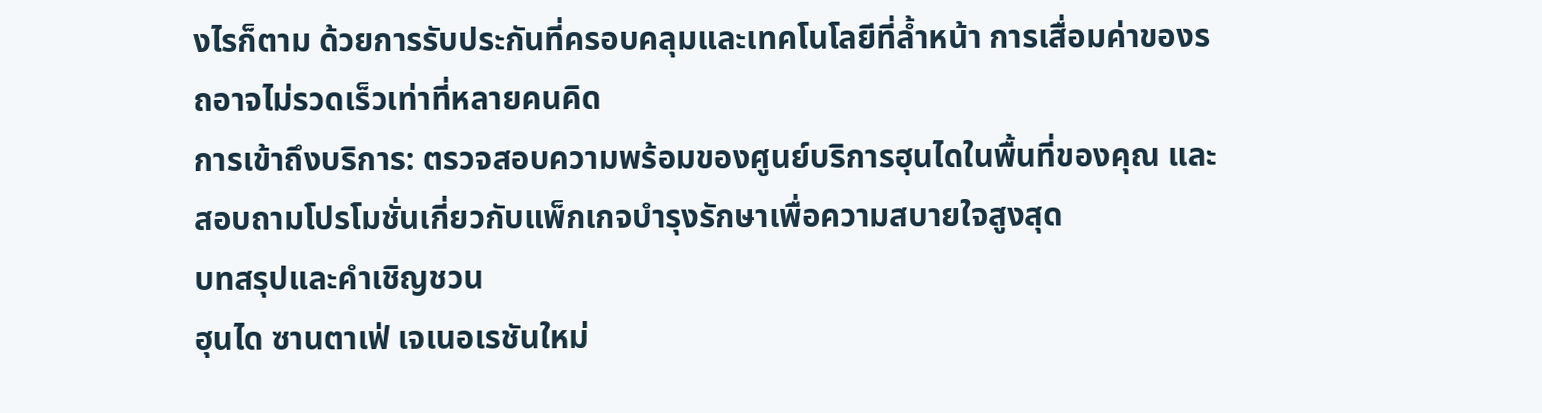งไรก็ตาม ด้วยการรับประกันที่ครอบคลุมและเทคโนโลยีที่ล้ำหน้า การเสื่อมค่าของรถอาจไม่รวดเร็วเท่าที่หลายคนคิด
การเข้าถึงบริการ: ตรวจสอบความพร้อมของศูนย์บริการฮุนไดในพื้นที่ของคุณ และสอบถามโปรโมชั่นเกี่ยวกับแพ็กเกจบำรุงรักษาเพื่อความสบายใจสูงสุด
บทสรุปและคำเชิญชวน
ฮุนได ซานตาเฟ่ เจเนอเรชันใหม่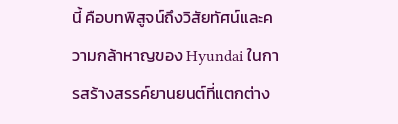นี้ คือบทพิสูจน์ถึงวิสัยทัศน์และความกล้าหาญของ Hyundai ในการสร้างสรรค์ยานยนต์ที่แตกต่าง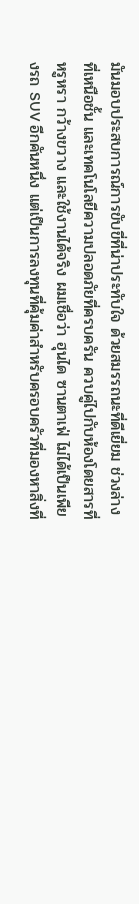มันมอบประสบการณ์การขับขี่ที่น่าประทับใจ ด้วยสมรรถนะที่ดีเยี่ยม ช่วงล่างที่เหนือชั้น และเทคโนโลยีความปลอดภัยที่ครบครัน ควบคู่ไปกับห้องโดยสารที่หรูหรา กว้างขวาง และใช้งานได้จริง ผมเชื่อว่า ฮุนได ซานตาเฟ่ ไม่ได้เป็นเพียงรถ SUV อีกคันหนึ่ง แต่เป็นการลงทุนที่คุ้มค่าสำหรับครอบครัวที่มองหาสิ่งที่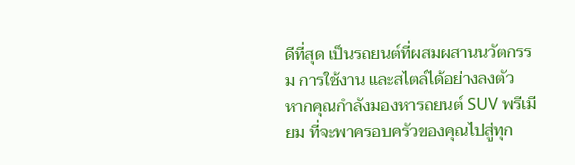ดีที่สุด เป็นรถยนต์ที่ผสมผสานนวัตกรรม การใช้งาน และสไตล์ได้อย่างลงตัว
หากคุณกำลังมองหารถยนต์ SUV พรีเมียม ที่จะพาครอบครัวของคุณไปสู่ทุก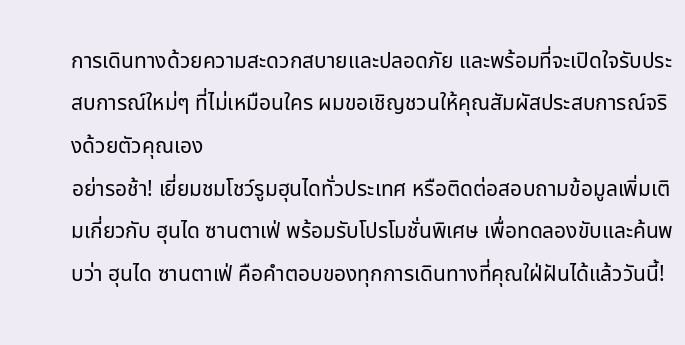การเดินทางด้วยความสะดวกสบายและปลอดภัย และพร้อมที่จะเปิดใจรับประสบการณ์ใหม่ๆ ที่ไม่เหมือนใคร ผมขอเชิญชวนให้คุณสัมผัสประสบการณ์จริงด้วยตัวคุณเอง
อย่ารอช้า! เยี่ยมชมโชว์รูมฮุนไดทั่วประเทศ หรือติดต่อสอบถามข้อมูลเพิ่มเติมเกี่ยวกับ ฮุนได ซานตาเฟ่ พร้อมรับโปรโมชั่นพิเศษ เพื่อทดลองขับและค้นพบว่า ฮุนได ซานตาเฟ่ คือคำตอบของทุกการเดินทางที่คุณใฝ่ฝันได้แล้ววันนี้!